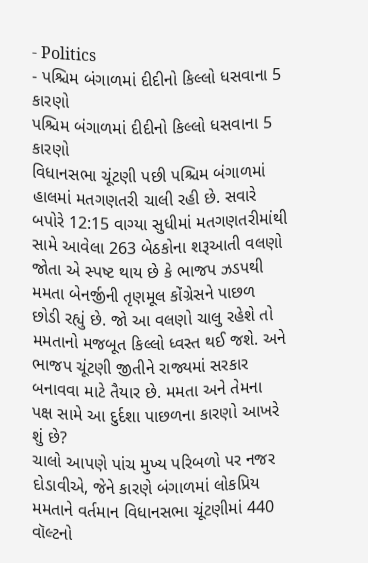- Politics
- પશ્ચિમ બંગાળમાં દીદીનો કિલ્લો ધસવાના 5 કારણો
પશ્ચિમ બંગાળમાં દીદીનો કિલ્લો ધસવાના 5 કારણો
વિધાનસભા ચૂંટણી પછી પશ્ચિમ બંગાળમાં હાલમાં મતગણતરી ચાલી રહી છે. સવારે બપોરે 12:15 વાગ્યા સુધીમાં મતગણતરીમાંથી સામે આવેલા 263 બેઠકોના શરૂઆતી વલણો જોતા એ સ્પષ્ટ થાય છે કે ભાજપ ઝડપથી મમતા બેનર્જીની તૃણમૂલ કોંગ્રેસને પાછળ છોડી રહ્યું છે. જો આ વલણો ચાલુ રહેશે તો મમતાનો મજબૂત કિલ્લો ધ્વસ્ત થઈ જશે. અને ભાજપ ચૂંટણી જીતીને રાજ્યમાં સરકાર બનાવવા માટે તૈયાર છે. મમતા અને તેમના પક્ષ સામે આ દુર્દશા પાછળના કારણો આખરે શું છે?
ચાલો આપણે પાંચ મુખ્ય પરિબળો પર નજર દોડાવીએ, જેને કારણે બંગાળમાં લોકપ્રિય મમતાને વર્તમાન વિધાનસભા ચૂંટણીમાં 440 વૉલ્ટનો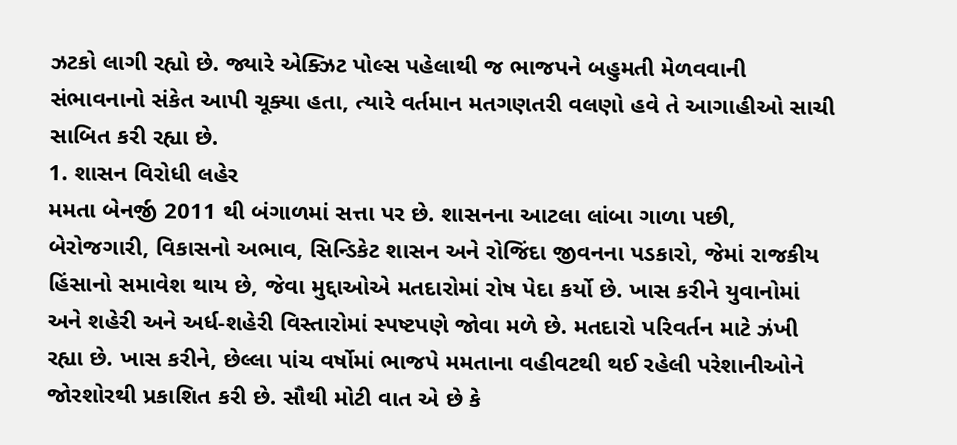ઝટકો લાગી રહ્યો છે. જ્યારે એક્ઝિટ પોલ્સ પહેલાથી જ ભાજપને બહુમતી મેળવવાની સંભાવનાનો સંકેત આપી ચૂક્યા હતા, ત્યારે વર્તમાન મતગણતરી વલણો હવે તે આગાહીઓ સાચી સાબિત કરી રહ્યા છે.
1. શાસન વિરોધી લહેર
મમતા બેનર્જી 2011 થી બંગાળમાં સત્તા પર છે. શાસનના આટલા લાંબા ગાળા પછી, બેરોજગારી, વિકાસનો અભાવ, સિન્ડિકેટ શાસન અને રોજિંદા જીવનના પડકારો, જેમાં રાજકીય હિંસાનો સમાવેશ થાય છે, જેવા મુદ્દાઓએ મતદારોમાં રોષ પેદા કર્યો છે. ખાસ કરીને યુવાનોમાં અને શહેરી અને અર્ધ-શહેરી વિસ્તારોમાં સ્પષ્ટપણે જોવા મળે છે. મતદારો પરિવર્તન માટે ઝંખી રહ્યા છે. ખાસ કરીને, છેલ્લા પાંચ વર્ષોમાં ભાજપે મમતાના વહીવટથી થઈ રહેલી પરેશાનીઓને જોરશોરથી પ્રકાશિત કરી છે. સૌથી મોટી વાત એ છે કે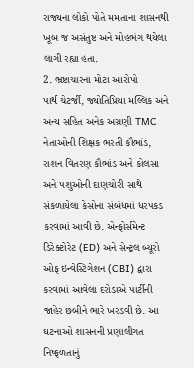રાજ્યના લોકો પોતે મમતાના શાસનથી ખૂબ જ અસંતુષ્ટ અને મોહભંગ થયેલા લાગી રહ્યા હતા.
2. ભ્રષ્ટાચારના મોટા આરોપો
પાર્થ ચેટર્જી, જ્યોતિપ્રિયા મલ્લિક અને અન્ય સહિત અનેક અગ્રણી TMC નેતાઓની શિક્ષક ભરતી કૌભાંડ, રાશન વિતરણ કૌભાંડ અને કોલસા અને પશુઓની દાણચોરી સાથે સંકળાયેલા કેસોના સંબંધમાં ધરપકડ કરવામાં આવી છે. એન્ફોર્સમેન્ટ ડિરેક્ટોરેટ (ED) અને સેન્ટ્રલ બ્યૂરો ઓફ ઇન્વેસ્ટિગેશન (CBI) દ્વારા કરવામાં આવેલા દરોડાએ પાર્ટીની જાહેર છબીને ભારે ખરડવી છે. આ ઘટનાઓ શાસનની પ્રણાલીગત નિષ્ફળતાનું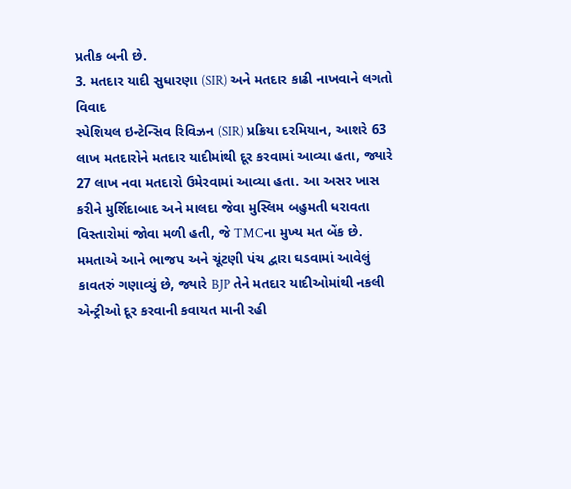પ્રતીક બની છે.
3. મતદાર યાદી સુધારણા (SIR) અને મતદાર કાઢી નાખવાને લગતો વિવાદ
સ્પેશિયલ ઇન્ટેન્સિવ રિવિઝન (SIR) પ્રક્રિયા દરમિયાન, આશરે 63 લાખ મતદારોને મતદાર યાદીમાંથી દૂર કરવામાં આવ્યા હતા, જ્યારે 27 લાખ નવા મતદારો ઉમેરવામાં આવ્યા હતા. આ અસર ખાસ કરીને મુર્શિદાબાદ અને માલદા જેવા મુસ્લિમ બહુમતી ધરાવતા વિસ્તારોમાં જોવા મળી હતી, જે TMCના મુખ્ય મત બેંક છે. મમતાએ આને ભાજપ અને ચૂંટણી પંચ દ્વારા ઘડવામાં આવેલું કાવતરું ગણાવ્યું છે, જ્યારે BJP તેને મતદાર યાદીઓમાંથી નકલી એન્ટ્રીઓ દૂર કરવાની કવાયત માની રહી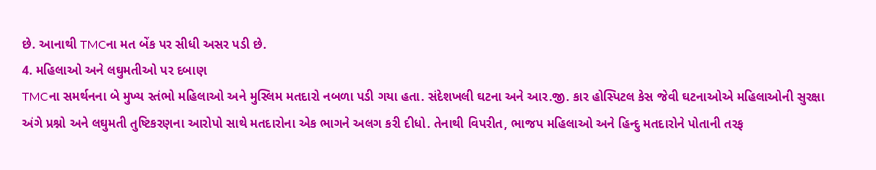છે. આનાથી TMCના મત બેંક પર સીધી અસર પડી છે.
4. મહિલાઓ અને લઘુમતીઓ પર દબાણ
TMCના સમર્થનના બે મુખ્ય સ્તંભો મહિલાઓ અને મુસ્લિમ મતદારો નબળા પડી ગયા હતા. સંદેશખલી ઘટના અને આર.જી. કાર હોસ્પિટલ કેસ જેવી ઘટનાઓએ મહિલાઓની સુરક્ષા અંગે પ્રશ્નો અને લઘુમતી તુષ્ટિકરણના આરોપો સાથે મતદારોના એક ભાગને અલગ કરી દીધો. તેનાથી વિપરીત, ભાજપ મહિલાઓ અને હિન્દુ મતદારોને પોતાની તરફ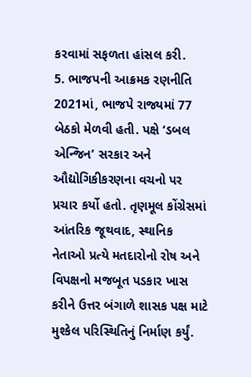કરવામાં સફળતા હાંસલ કરી.
5. ભાજપની આક્રમક રણનીતિ
2021માં, ભાજપે રાજ્યમાં 77 બેઠકો મેળવી હતી. પક્ષે ‘ડબલ એન્જિન’ સરકાર અને ઔદ્યોગિકીકરણના વચનો પર પ્રચાર કર્યો હતો. તૃણમૂલ કોંગ્રેસમાં આંતરિક જૂથવાદ, સ્થાનિક નેતાઓ પ્રત્યે મતદારોનો રોષ અને વિપક્ષનો મજબૂત પડકાર ખાસ કરીને ઉત્તર બંગાળે શાસક પક્ષ માટે મુશ્કેલ પરિસ્થિતિનું નિર્માણ કર્યું.